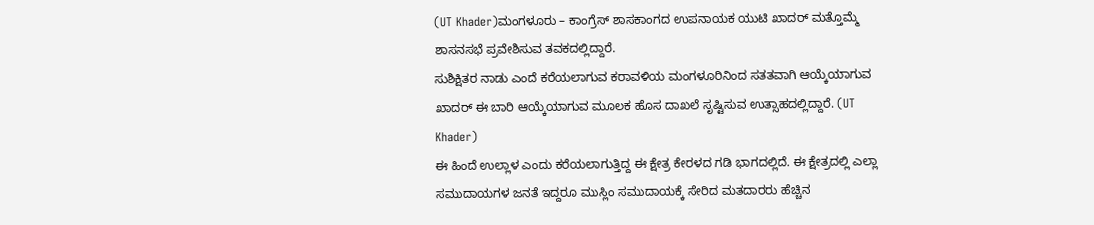(UT Khader)ಮಂಗಳೂರು – ಕಾಂಗ್ರೆಸ್ ಶಾಸಕಾಂಗದ ಉಪನಾಯಕ ಯುಟಿ ಖಾದರ್ ಮತ್ತೊಮ್ಮೆ ಶಾಸನಸಭೆ ಪ್ರವೇಶಿಸುವ ತವಕದಲ್ಲಿದ್ದಾರೆ.
ಸುಶಿಕ್ಷಿತರ ನಾಡು ಎಂದೆ ಕರೆಯಲಾಗುವ ಕರಾವಳಿಯ ಮಂಗಳೂರಿನಿಂದ ಸತತವಾಗಿ ಆಯ್ಕೆಯಾಗುವ ಖಾದರ್ ಈ ಬಾರಿ ಆಯ್ಕೆಯಾಗುವ ಮೂಲಕ ಹೊಸ ದಾಖಲೆ ಸೃಷ್ಟಿಸುವ ಉತ್ಸಾಹದಲ್ಲಿದ್ದಾರೆ. (UT Khader)
ಈ ಹಿಂದೆ ಉಲ್ಲಾಳ ಎಂದು ಕರೆಯಲಾಗುತ್ತಿದ್ದ ಈ ಕ್ಷೇತ್ರ ಕೇರಳದ ಗಡಿ ಭಾಗದಲ್ಲಿದೆ. ಈ ಕ್ಷೇತ್ರದಲ್ಲಿ ಎಲ್ಲಾ ಸಮುದಾಯಗಳ ಜನತೆ ಇದ್ದರೂ ಮುಸ್ಲಿಂ ಸಮುದಾಯಕ್ಕೆ ಸೇರಿದ ಮತದಾರರು ಹೆಚ್ಚಿನ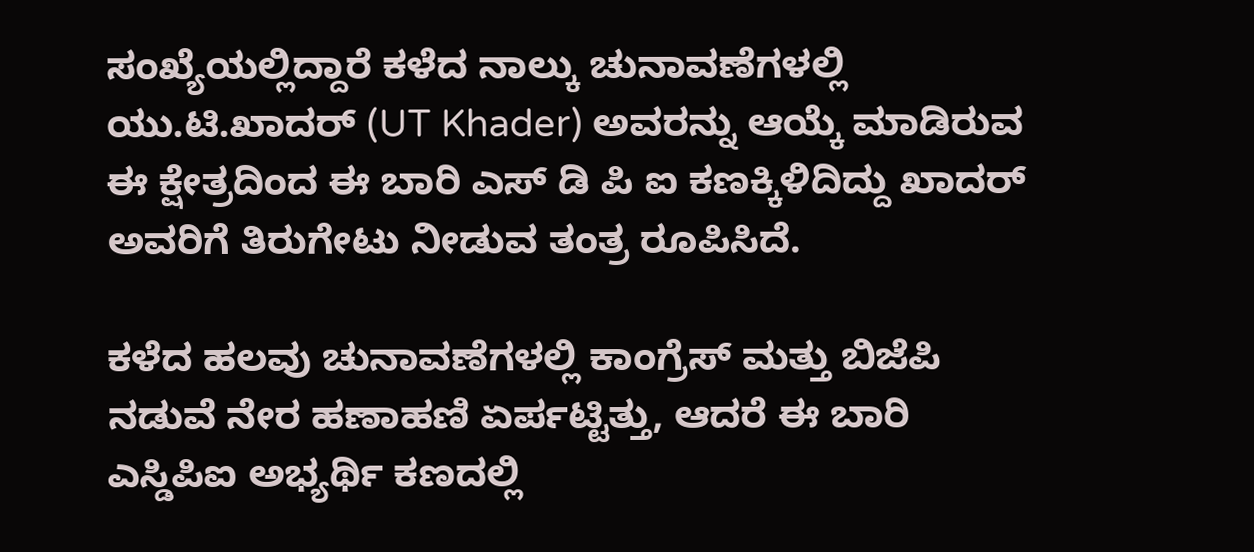ಸಂಖ್ಯೆಯಲ್ಲಿದ್ದಾರೆ ಕಳೆದ ನಾಲ್ಕು ಚುನಾವಣೆಗಳಲ್ಲಿ ಯು.ಟಿ.ಖಾದರ್ (UT Khader) ಅವರನ್ನು ಆಯ್ಕೆ ಮಾಡಿರುವ ಈ ಕ್ಷೇತ್ರದಿಂದ ಈ ಬಾರಿ ಎಸ್ ಡಿ ಪಿ ಐ ಕಣಕ್ಕಿಳಿದಿದ್ದು ಖಾದರ್ ಅವರಿಗೆ ತಿರುಗೇಟು ನೀಡುವ ತಂತ್ರ ರೂಪಿಸಿದೆ.

ಕಳೆದ ಹಲವು ಚುನಾವಣೆಗಳಲ್ಲಿ ಕಾಂಗ್ರೆಸ್ ಮತ್ತು ಬಿಜೆಪಿ ನಡುವೆ ನೇರ ಹಣಾಹಣಿ ಏರ್ಪಟ್ಟಿತ್ತು, ಆದರೆ ಈ ಬಾರಿ ಎಸ್ಡಿಪಿಐ ಅಭ್ಯರ್ಥಿ ಕಣದಲ್ಲಿ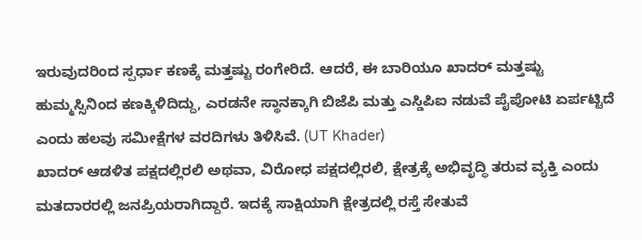ಇರುವುದರಿಂದ ಸ್ಪರ್ಧಾ ಕಣಕ್ಕೆ ಮತ್ತಷ್ಟು ರಂಗೇರಿದೆ. ಆದರೆ, ಈ ಬಾರಿಯೂ ಖಾದರ್ ಮತ್ತಷ್ಟು ಹುಮ್ಮಸ್ಸಿನಿಂದ ಕಣಕ್ಕಿಳಿದಿದ್ದು, ಎರಡನೇ ಸ್ಥಾನಕ್ಕಾಗಿ ಬಿಜೆಪಿ ಮತ್ತು ಎಸ್ಡಿಪಿಐ ನಡುವೆ ಪೈಪೋಟಿ ಏರ್ಪಟ್ಟಿದೆ ಎಂದು ಹಲವು ಸಮೀಕ್ಷೆಗಳ ವರದಿಗಳು ತಿಳಿಸಿವೆ. (UT Khader)
ಖಾದರ್ ಆಡಳಿತ ಪಕ್ಷದಲ್ಲಿರಲಿ ಅಥವಾ, ವಿರೋಧ ಪಕ್ಷದಲ್ಲಿರಲಿ, ಕ್ಷೇತ್ರಕ್ಕೆ ಅಭಿವೃದ್ಧಿ ತರುವ ವ್ಯಕ್ತಿ ಎಂದು ಮತದಾರರಲ್ಲಿ ಜನಪ್ರಿಯರಾಗಿದ್ದಾರೆ. ಇದಕ್ಕೆ ಸಾಕ್ಷಿಯಾಗಿ ಕ್ಷೇತ್ರದಲ್ಲಿ ರಸ್ತೆ ಸೇತುವೆ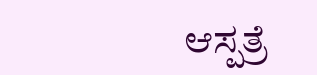ಆಸ್ಪತ್ರೆ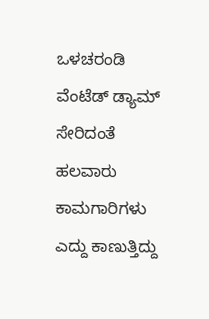ಒಳಚರಂಡಿ ವೆಂಟೆಡ್ ಡ್ಯಾಮ್ ಸೇರಿದಂತೆ ಹಲವಾರು ಕಾಮಗಾರಿಗಳು ಎದ್ದು ಕಾಣುತ್ತಿದ್ದು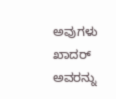ಅವುಗಳು ಖಾದರ್ ಅವರನ್ನು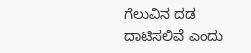ಗೆಲುವಿನ ದಡ ದಾಟಿಸಲಿವೆ ಎಂದು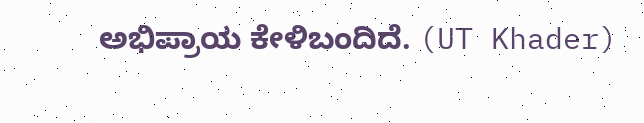ಅಭಿಪ್ರಾಯ ಕೇಳಿಬಂದಿದೆ. (UT Khader)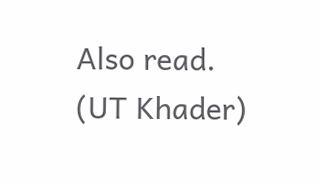Also read.
(UT Khader)